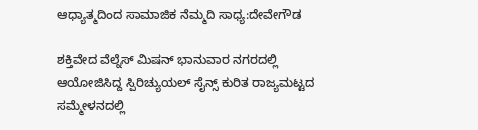ಆಧ್ಯಾತ್ಮದಿಂದ ಸಾಮಾಜಿಕ ನೆಮ್ಮದಿ ಸಾಧ್ಯ:ದೇವೇಗೌಡ

ಶಕ್ತಿವೇದ ವೆಲ್ನೆಸ್ ಮಿಷನ್ ಭಾನುವಾರ ನಗರದಲ್ಲಿ ಆಯೋಜಿಸಿದ್ದ ಸ್ಪಿರಿಚ್ಯುಯಲ್ ಸೈನ್ಸ್ ಕುರಿತ ರಾಜ್ಯಮಟ್ಟದ ಸಮ್ಮೇಳನದಲ್ಲಿ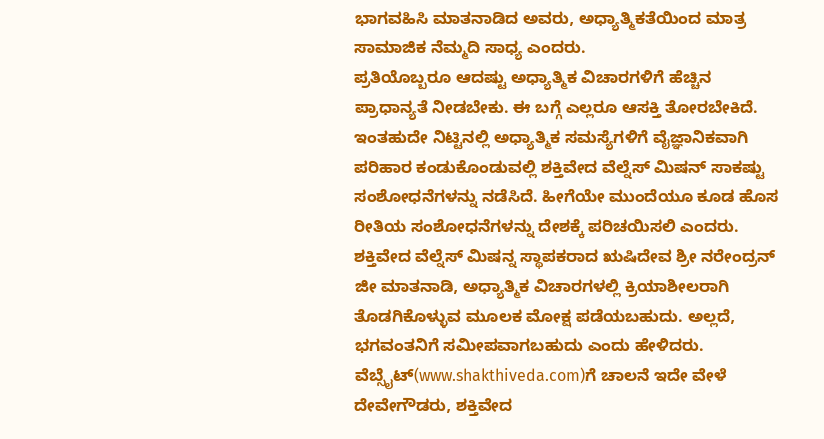ಭಾಗವಹಿಸಿ ಮಾತನಾಡಿದ ಅವರು, ಅಧ್ಯಾತ್ಮಿಕತೆಯಿಂದ ಮಾತ್ರ ಸಾಮಾಜಿಕ ನೆಮ್ಮದಿ ಸಾಧ್ಯ ಎಂದರು.
ಪ್ರತಿಯೊಬ್ಬರೂ ಆದಷ್ಟು ಅಧ್ಯಾತ್ಮಿಕ ವಿಚಾರಗಳಿಗೆ ಹೆಚ್ಚಿನ ಪ್ರಾಧಾನ್ಯತೆ ನೀಡಬೇಕು. ಈ ಬಗ್ಗೆ ಎಲ್ಲರೂ ಆಸಕ್ತಿ ತೋರಬೇಕಿದೆ. ಇಂತಹುದೇ ನಿಟ್ಟಿನಲ್ಲಿ ಅಧ್ಯಾತ್ಮಿಕ ಸಮಸ್ಯೆಗಳಿಗೆ ವೈಜ್ಞಾನಿಕವಾಗಿ ಪರಿಹಾರ ಕಂಡುಕೊಂಡುವಲ್ಲಿ ಶಕ್ತಿವೇದ ವೆಲ್ನೆಸ್ ಮಿಷನ್ ಸಾಕಷ್ಟು ಸಂಶೋಧನೆಗಳನ್ನು ನಡೆಸಿದೆ. ಹೀಗೆಯೇ ಮುಂದೆಯೂ ಕೂಡ ಹೊಸ ರೀತಿಯ ಸಂಶೋಧನೆಗಳನ್ನು ದೇಶಕ್ಕೆ ಪರಿಚಯಿಸಲಿ ಎಂದರು.
ಶಕ್ತಿವೇದ ವೆಲ್ನೆಸ್ ಮಿಷನ್ನ ಸ್ಥಾಪಕರಾದ ಋಷಿದೇವ ಶ್ರೀ ನರೇಂದ್ರನ್ ಜೀ ಮಾತನಾಡಿ, ಅಧ್ಯಾತ್ಮಿಕ ವಿಚಾರಗಳಲ್ಲಿ ಕ್ರಿಯಾಶೀಲರಾಗಿ ತೊಡಗಿಕೊಳ್ಳುವ ಮೂಲಕ ಮೋಕ್ಷ ಪಡೆಯಬಹುದು. ಅಲ್ಲದೆ, ಭಗವಂತನಿಗೆ ಸಮೀಪವಾಗಬಹುದು ಎಂದು ಹೇಳಿದರು.
ವೆಬ್ಸೈಟ್(www.shakthiveda.com)ಗೆ ಚಾಲನೆ ಇದೇ ವೇಳೆ ದೇವೇಗೌಡರು, ಶಕ್ತಿವೇದ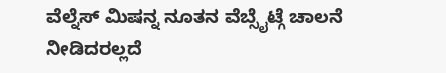ವೆಲ್ನೆಸ್ ಮಿಷನ್ನ ನೂತನ ವೆಬ್ಸೈಟ್ಗೆ ಚಾಲನೆ ನೀಡಿದರಲ್ಲದೆ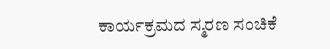ಕಾರ್ಯಕ್ರಮದ ಸ್ಮರಣ ಸಂಚಿಕೆ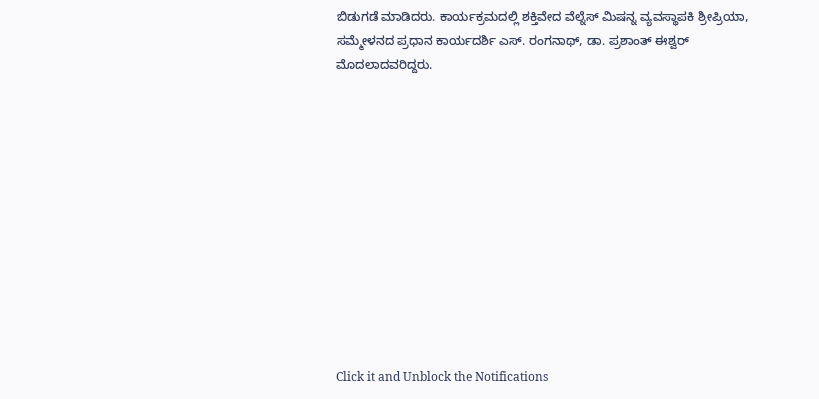ಬಿಡುಗಡೆ ಮಾಡಿದರು. ಕಾರ್ಯಕ್ರಮದಲ್ಲಿ ಶಕ್ತಿವೇದ ವೆಲ್ನೆಸ್ ಮಿಷನ್ನ ವ್ಯವಸ್ಥಾಪಕಿ ಶ್ರೀಪ್ರಿಯಾ, ಸಮ್ಮೇಳನದ ಪ್ರಧಾನ ಕಾರ್ಯದರ್ಶಿ ಎಸ್. ರಂಗನಾಥ್, ಡಾ. ಪ್ರಶಾಂತ್ ಈಶ್ವರ್ ಮೊದಲಾದವರಿದ್ದರು.












Click it and Unblock the Notifications